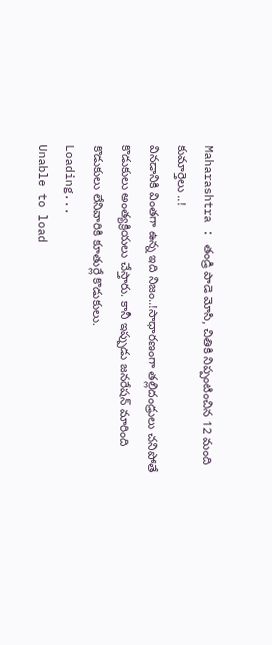Maharashtra : తండ్రి పాడె మోసి, చితికి నిప్పంటించిన 12 మంది కుమార్తెలు ..!
వినడానికి వింతగా ఉన్న ఇది నిజం..!సాధారణంగా తల్లిదండ్రులు చనిపోతే కొడుకులు అంత్యక్రియలు చేస్తారు. కానీ ఇప్పుడు జనరేషన్ మారింది కొడుకులు లేనివారికి కూతుర్లే కొడుకులు.
Loading...
Unable to load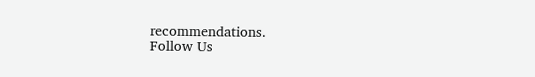recommendations.
Follow Us